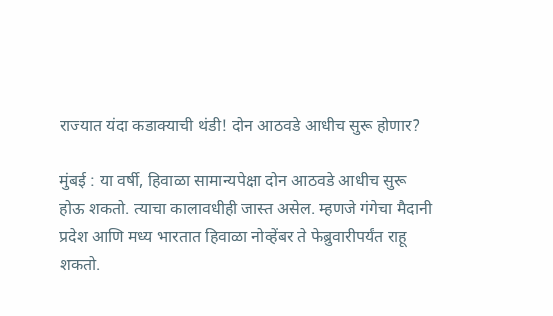राज्यात यंदा कडाक्याची थंडी! दोन आठवडे आधीच सुरू होणार?

मुंबई : या वर्षी, हिवाळा सामान्यपेक्षा दोन आठवडे आधीच सुरू होऊ शकतो. त्याचा कालावधीही जास्त असेल. म्हणजे गंगेचा मैदानी प्रदेश आणि मध्य भारतात हिवाळा नोव्हेंबर ते फेब्रुवारीपर्यंत राहू शकतो.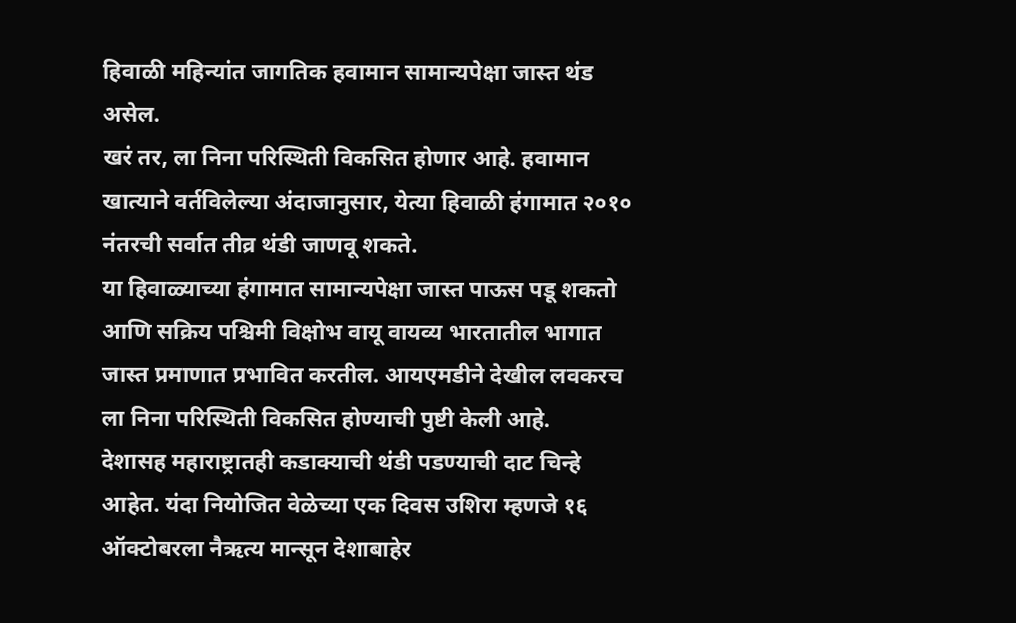हिवाळी महिन्यांत जागतिक हवामान सामान्यपेक्षा जास्त थंड असेल.
खरं तर, ला निना परिस्थिती विकसित होणार आहे. हवामान खात्याने वर्तविलेल्या अंदाजानुसार, येत्या हिवाळी हंगामात २०१० नंतरची सर्वात तीव्र थंडी जाणवू शकते.
या हिवाळ्याच्या हंगामात सामान्यपेक्षा जास्त पाऊस पडू शकतो आणि सक्रिय पश्चिमी विक्षोभ वायू वायव्य भारतातील भागात जास्त प्रमाणात प्रभावित करतील. आयएमडीने देखील लवकरच ला निना परिस्थिती विकसित होण्याची पुष्टी केली आहे.
देशासह महाराष्ट्रातही कडाक्याची थंडी पडण्याची दाट चिन्हे आहेत. यंदा नियोजित वेळेच्या एक दिवस उशिरा म्हणजे १६ ऑक्टोबरला नैऋत्य मान्सून देशाबाहेर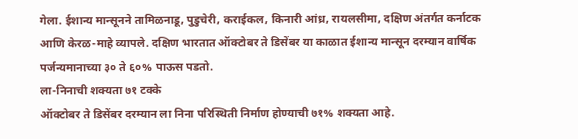गेला. ईशान्य मान्सूनने तामिळनाडू, पुडुचेरी, कराईकल, किनारी आंध्र, रायलसीमा, दक्षिण अंतर्गत कर्नाटक आणि केरळ-माहे व्यापले. दक्षिण भारतात ऑक्टोबर ते डिसेंबर या काळात ईशान्य मान्सून दरम्यान वार्षिक पर्जन्यमानाच्या ३० ते ६०% पाऊस पडतो.
ला-निनाची शक्यता ७१ टक्के
ऑक्टोबर ते डिसेंबर दरम्यान ला निना परिस्थिती निर्माण होण्याची ७१% शक्यता आहे.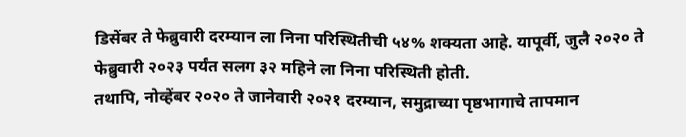डिसेंबर ते फेब्रुवारी दरम्यान ला निना परिस्थितीची ५४% शक्यता आहे. यापूर्वी, जुलै २०२० ते फेब्रुवारी २०२३ पर्यंत सलग ३२ महिने ला निना परिस्थिती होती.
तथापि, नोव्हेंबर २०२० ते जानेवारी २०२१ दरम्यान, समुद्राच्या पृष्ठभागाचे तापमान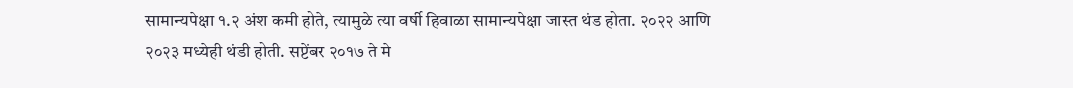सामान्यपेक्षा १.२ अंश कमी होते, त्यामुळे त्या वर्षी हिवाळा सामान्यपेक्षा जास्त थंड होता. २०२२ आणि २०२३ मध्येही थंडी होती. सप्टेंबर २०१७ ते मे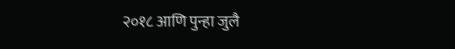२०१८ आणि पुन्हा जुलै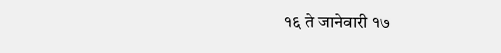१६ ते जानेवारी १७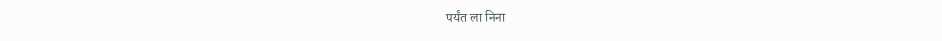पर्यंत ला निना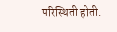परिस्थिती होती.